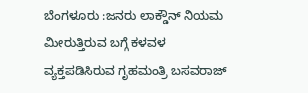ಬೆಂಗಳೂರು :ಜನರು ಲಾಕ್ಡೌನ್ ನಿಯಮ ಮೀರುತ್ತಿರುವ ಬಗ್ಗೆ ಕಳವಳ ವ್ಯಕ್ತಪಡಿಸಿರುವ ಗೃಹಮಂತ್ರಿ ಬಸವರಾಜ್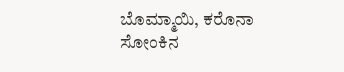ಬೊಮ್ಮಾಯಿ, ಕರೊನಾ ಸೋಂಕಿನ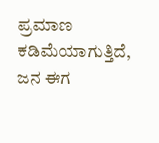ಪ್ರಮಾಣ ಕಡಿಮೆಯಾಗುತ್ತಿದೆ, ಜನ ಈಗ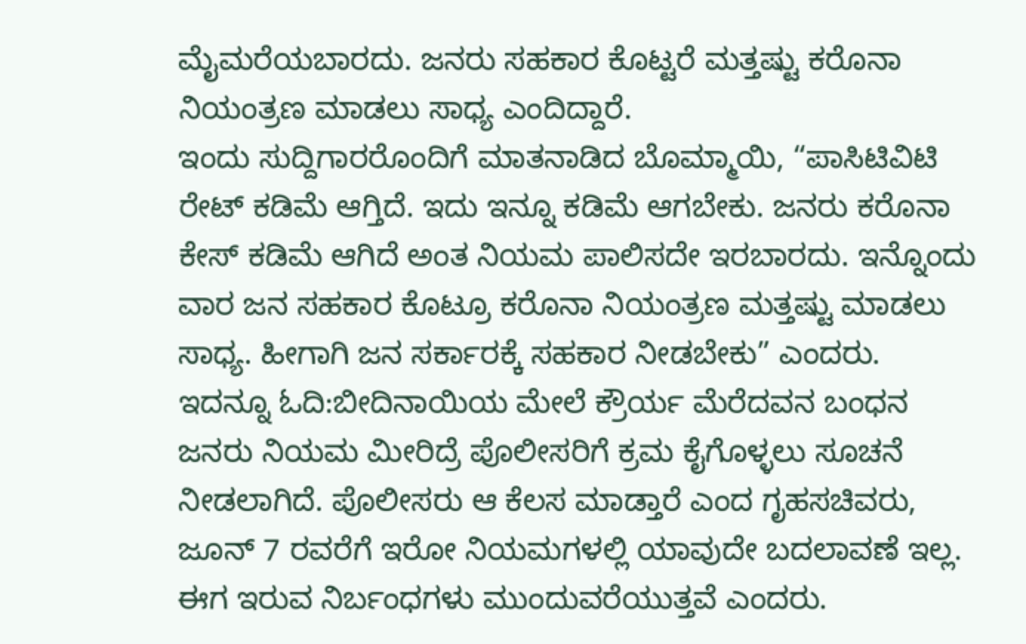ಮೈಮರೆಯಬಾರದು. ಜನರು ಸಹಕಾರ ಕೊಟ್ಟರೆ ಮತ್ತಷ್ಟು ಕರೊನಾ ನಿಯಂತ್ರಣ ಮಾಡಲು ಸಾಧ್ಯ ಎಂದಿದ್ದಾರೆ.
ಇಂದು ಸುದ್ದಿಗಾರರೊಂದಿಗೆ ಮಾತನಾಡಿದ ಬೊಮ್ಮಾಯಿ, “ಪಾಸಿಟಿವಿಟಿ ರೇಟ್ ಕಡಿಮೆ ಆಗ್ತಿದೆ. ಇದು ಇನ್ನೂ ಕಡಿಮೆ ಆಗಬೇಕು. ಜನರು ಕರೊನಾ ಕೇಸ್ ಕಡಿಮೆ ಆಗಿದೆ ಅಂತ ನಿಯಮ ಪಾಲಿಸದೇ ಇರಬಾರದು. ಇನ್ನೊಂದು ವಾರ ಜನ ಸಹಕಾರ ಕೊಟ್ರೂ ಕರೊ‌ನಾ ನಿಯಂತ್ರಣ ಮತ್ತಷ್ಟು ಮಾಡಲು ಸಾಧ್ಯ. ಹೀಗಾಗಿ ಜನ ಸರ್ಕಾರಕ್ಕೆ ಸಹಕಾರ ನೀಡಬೇಕು” ಎಂದರು.
ಇದನ್ನೂ ಓದಿ:ಬೀದಿನಾಯಿಯ ಮೇಲೆ ಕ್ರೌರ್ಯ ಮೆರೆದವನ ಬಂಧನ
ಜನರು ನಿಯಮ ಮೀರಿದ್ರೆ ಪೊಲೀಸರಿಗೆ ಕ್ರಮ ಕೈಗೊಳ್ಳಲು ಸೂಚನೆ ನೀಡಲಾಗಿದೆ. ಪೊಲೀಸರು ಆ ಕೆಲಸ ಮಾಡ್ತಾರೆ ಎಂದ ಗೃಹಸಚಿವರು, ಜೂನ್ 7 ರವರೆಗೆ ಇರೋ ನಿಯಮಗಳಲ್ಲಿ ಯಾವುದೇ ಬದಲಾವಣೆ ಇಲ್ಲ. ಈಗ ಇರುವ ನಿರ್ಬಂಧಗಳು ಮುಂದುವರೆಯುತ್ತವೆ ಎಂದರು.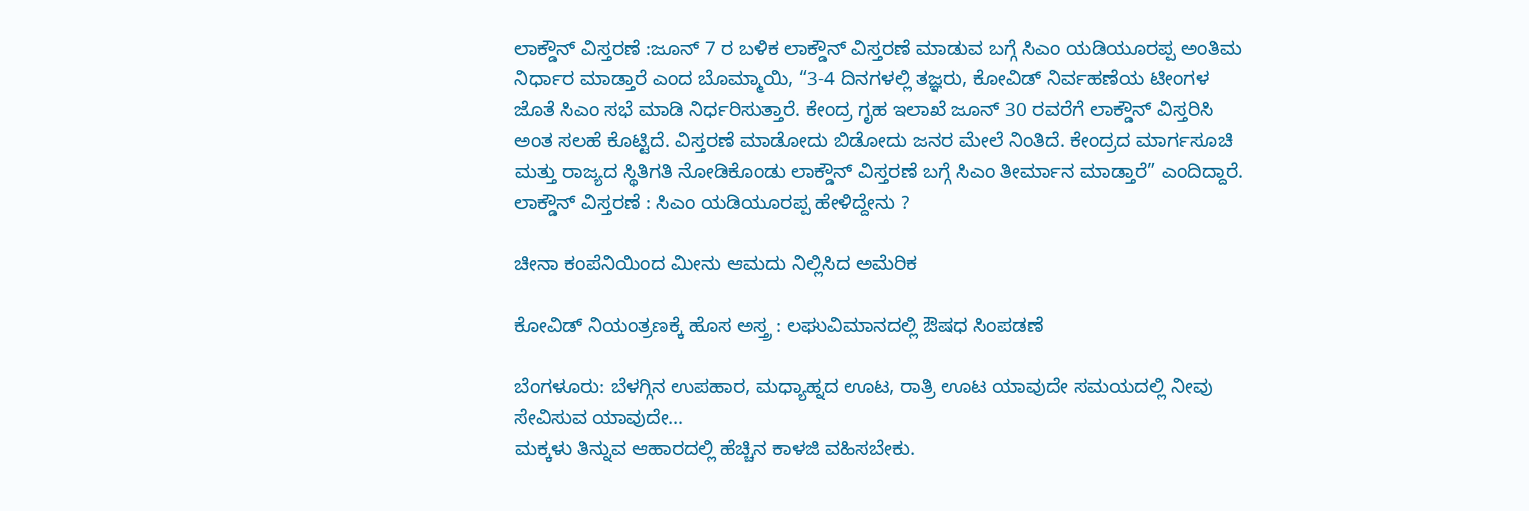ಲಾಕ್ಡೌನ್ ವಿಸ್ತರಣೆ :ಜೂನ್ 7 ರ ಬಳಿಕ ಲಾಕ್ಡೌನ್ ವಿಸ್ತರಣೆ ಮಾಡುವ ಬಗ್ಗೆ ಸಿಎಂ ಯಡಿಯೂರಪ್ಪ ಅಂತಿಮ ನಿರ್ಧಾರ ಮಾಡ್ತಾರೆ ಎಂದ ಬೊಮ್ಮಾಯಿ, “3-4 ದಿನಗಳಲ್ಲಿ ತಜ್ಞರು, ಕೋವಿಡ್ ನಿರ್ವಹಣೆಯ ಟೀಂಗಳ ಜೊತೆ ಸಿಎಂ ಸಭೆ ಮಾಡಿ ನಿರ್ಧರಿಸುತ್ತಾರೆ. ಕೇಂದ್ರ ಗೃಹ ಇಲಾಖೆ ಜೂನ್ 30 ರವರೆಗೆ ಲಾಕ್ಡೌನ್ ವಿಸ್ತರಿಸಿ ಅಂತ ಸಲಹೆ ಕೊಟ್ಟಿದೆ. ವಿಸ್ತರಣೆ ಮಾಡೋದು ಬಿಡೋದು ಜನರ ಮೇಲೆ ನಿಂತಿದೆ. ಕೇಂದ್ರದ ಮಾರ್ಗಸೂಚಿ ಮತ್ತು ರಾಜ್ಯದ ಸ್ಥಿತಿಗತಿ ನೋಡಿಕೊಂಡು ಲಾಕ್ಡೌನ್ ವಿಸ್ತರಣೆ ಬಗ್ಗೆ ಸಿಎಂ ತೀರ್ಮಾನ ಮಾಡ್ತಾರೆ” ಎಂದಿದ್ದಾರೆ.
ಲಾಕ್ಡೌನ್ ವಿಸ್ತರಣೆ : ಸಿಎಂ ಯಡಿಯೂರಪ್ಪ ಹೇಳಿದ್ದೇನು ?

ಚೀನಾ ಕಂಪೆನಿಯಿಂದ ಮೀನು ಆಮದು ನಿಲ್ಲಿಸಿದ ಅಮೆರಿಕ

ಕೋವಿಡ್ ನಿಯಂತ್ರಣಕ್ಕೆ ಹೊಸ ಅಸ್ತ್ರ : ಲಘುವಿಮಾನದಲ್ಲಿ ಔಷಧ ಸಿಂಪಡಣೆ

ಬೆಂಗಳೂರು: ಬೆಳಗ್ಗಿನ ಉಪಹಾರ, ಮಧ್ಯಾಹ್ನದ ಊಟ, ರಾತ್ರಿ ಊಟ ಯಾವುದೇ ಸಮಯದಲ್ಲಿ ನೀವು ಸೇವಿಸುವ ಯಾವುದೇ…
ಮಕ್ಕಳು ತಿನ್ನುವ ಆಹಾರದಲ್ಲಿ ಹೆಚ್ಚಿನ ಕಾಳಜಿ ವಹಿಸಬೇಕು.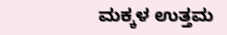ಮಕ್ಕಳ ಉತ್ತಮ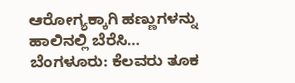ಆರೋಗ್ಯಕ್ಕಾಗಿ ಹಣ್ಣುಗಳನ್ನು ಹಾಲಿನಲ್ಲಿ ಬೆರೆಸಿ…
ಬೆಂಗಳೂರು: ಕೆಲವರು ತೂಕ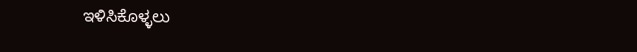ಇಳಿಸಿಕೊಳ್ಳಲು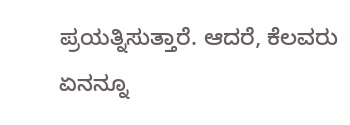ಪ್ರಯತ್ನಿಸುತ್ತಾರೆ. ಆದರೆ, ಕೆಲವರು ಏನನ್ನೂ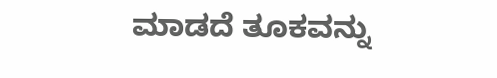ಮಾಡದೆ ತೂಕವನ್ನು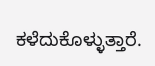ಕಳೆದುಕೊಳ್ಳುತ್ತಾರೆ.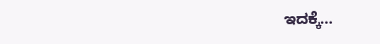ಇದಕ್ಕೆ…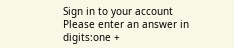Sign in to your account
Please enter an answer in digits:one +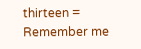thirteen =
Remember me